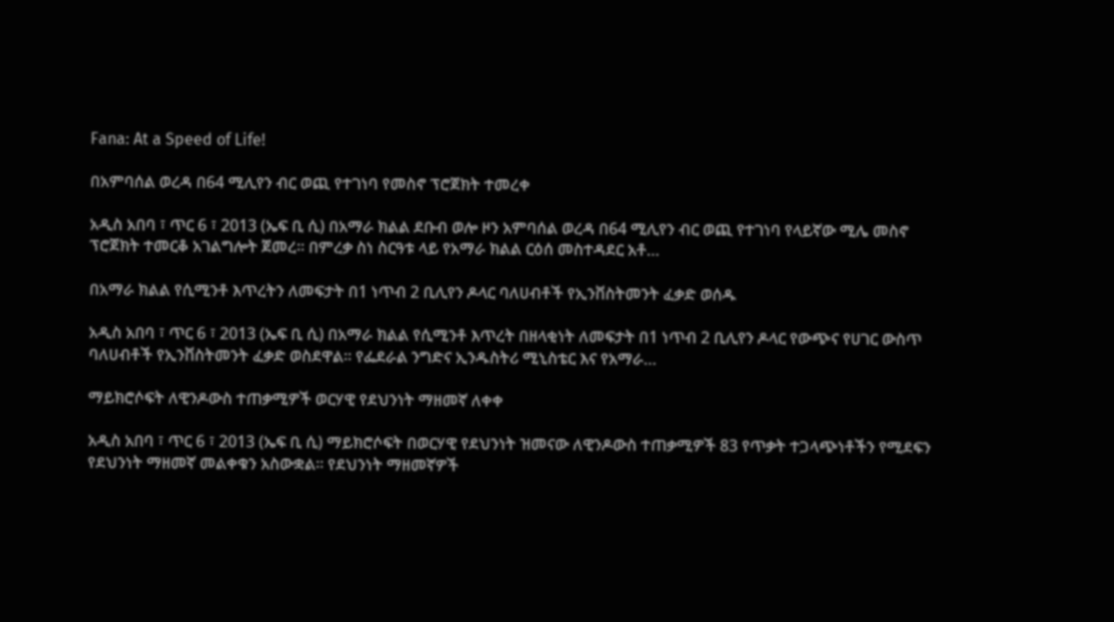Fana: At a Speed of Life!

በአምባሰል ወረዳ በ64 ሚሊየን ብር ወጪ የተገነባ የመስኖ ፕሮጀክት ተመረቀ

አዲስ አበባ ፣ ጥር 6 ፣ 2013 (ኤፍ ቢ ሲ) በአማራ ክልል ደቡብ ወሎ ዞን አምባሰል ወረዳ በ64 ሚሊየን ብር ወጪ የተገነባ የላይኛው ሚሌ መስኖ ፕሮጀክት ተመርቆ አገልግሎት ጀመረ። በምረቃ ስነ ስርዓቱ ላይ የአማራ ክልል ርዕሰ መስተዳደር አቶ…

በአማራ ክልል የሲሚንቶ እጥረትን ለመፍታት በ1 ነጥብ 2 ቢሊየን ዶላር ባለሀብቶች የኢንቨስትመንት ፈቃድ ወሰዱ

አዲስ አበባ ፣ ጥር 6 ፣ 2013 (ኤፍ ቢ ሲ) በአማራ ክልል የሲሚንቶ እጥረት በዘላቂነት ለመፍታት በ1 ነጥብ 2 ቢሊየን ዶላር የውጭና የሀገር ውስጥ ባለሀብቶች የኢንቨስትመንት ፈቃድ ወስደዋል። የፌደራል ንግድና ኢንዱስትሪ ሚኒስቴር እና የአማራ…

ማይክሮሶፍት ለዊንዶውስ ተጠቃሚዎች ወርሃዊ የደህንነት ማዘመኛ ለቀቀ

አዲስ አበባ ፣ ጥር 6 ፣ 2013 (ኤፍ ቢ ሲ) ማይክሮሶፍት በወርሃዊ የደህንነት ዝመናው ለዊንዶውስ ተጠቃሚዎች 83 የጥቃት ተጋላጭነቶችን የሚደፍን የደህንነት ማዘመኛ መልቀቁን አስውቋል፡፡ የደህንነት ማዘመኛዎች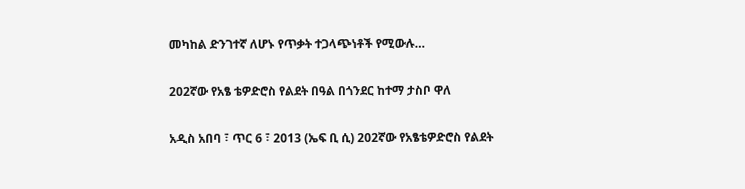መካከል ድንገተኛ ለሆኑ የጥቃት ተጋላጭነቶች የሚውሉ…

202ኛው የአፄ ቴዎድሮስ የልደት በዓል በጎንደር ከተማ ታስቦ ዋለ

አዲስ አበባ ፣ ጥር 6 ፣ 2013 (ኤፍ ቢ ሲ) 202ኛው የአፄቴዎድሮስ የልደት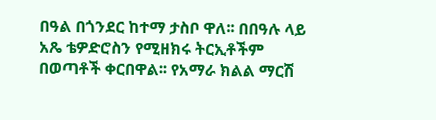በዓል በጎንደር ከተማ ታስቦ ዋለ፡፡ በበዓሉ ላይ አጼ ቴዎድሮስን የሚዘክሩ ትርኢቶችም በወጣቶች ቀርበዋል፡፡ የአማራ ክልል ማርሽ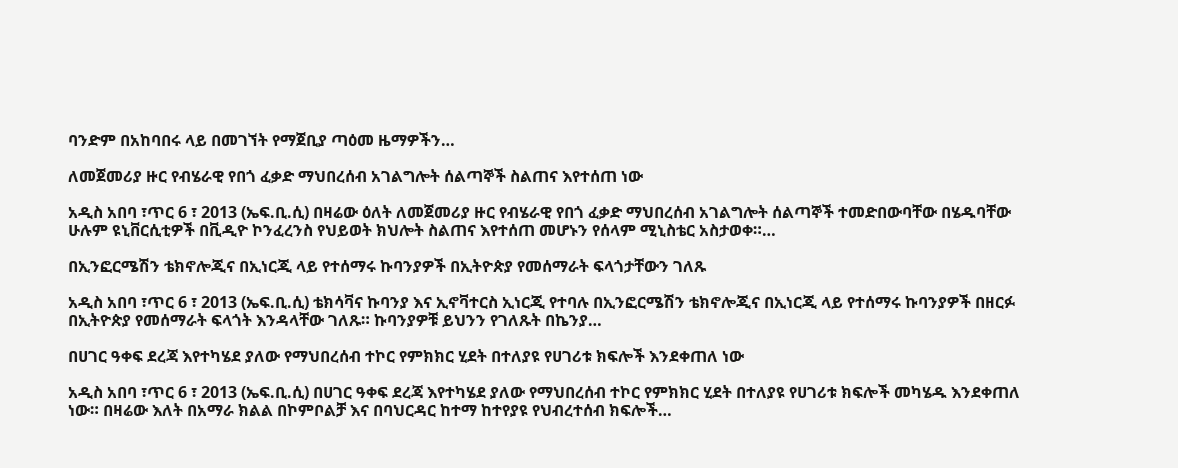ባንድም በአከባበሩ ላይ በመገኘት የማጀቢያ ጣዕመ ዜማዎችን…

ለመጀመሪያ ዙር የብሄራዊ የበጎ ፈቃድ ማህበረሰብ አገልግሎት ሰልጣኞች ስልጠና እየተሰጠ ነው

አዲስ አበባ ፣ጥር 6 ፣ 2013 (ኤፍ.ቢ.ሲ) በዛሬው ዕለት ለመጀመሪያ ዙር የብሄራዊ የበጎ ፈቃድ ማህበረሰብ አገልግሎት ሰልጣኞች ተመድበውባቸው በሄዱባቸው ሁሉም ዩኒቨርሲቲዎች በቪዲዮ ኮንፈረንስ የህይወት ክህሎት ስልጠና እየተሰጠ መሆኑን የሰላም ሚኒስቴር አስታወቀ።…

በኢንፎርሜሽን ቴክኖሎጂና በኢነርጂ ላይ የተሰማሩ ኩባንያዎች በኢትዮጵያ የመሰማራት ፍላጎታቸውን ገለጹ

አዲስ አበባ ፣ጥር 6 ፣ 2013 (ኤፍ.ቢ.ሲ) ቴክሳቫና ኩባንያ እና ኢኖቫተርስ ኢነርጂ የተባሉ በኢንፎርሜሽን ቴክኖሎጂና በኢነርጂ ላይ የተሰማሩ ኩባንያዎች በዘርፉ በኢትዮጵያ የመሰማራት ፍላጎት እንዳላቸው ገለጹ። ኩባንያዎቹ ይህንን የገለጹት በኬንያ…

በሀገር ዓቀፍ ደረጃ እየተካሄደ ያለው የማህበረሰብ ተኮር የምክክር ሂደት በተለያዩ የሀገሪቱ ክፍሎች እንደቀጠለ ነው

አዲስ አበባ ፣ጥር 6 ፣ 2013 (ኤፍ.ቢ.ሲ) በሀገር ዓቀፍ ደረጃ እየተካሄደ ያለው የማህበረሰብ ተኮር የምክክር ሂደት በተለያዩ የሀገሪቱ ክፍሎች መካሄዱ እንደቀጠለ ነው። በዛሬው እለት በአማራ ክልል በኮምቦልቻ እና በባህርዳር ከተማ ከተየያዩ የህብረተሰብ ክፍሎች…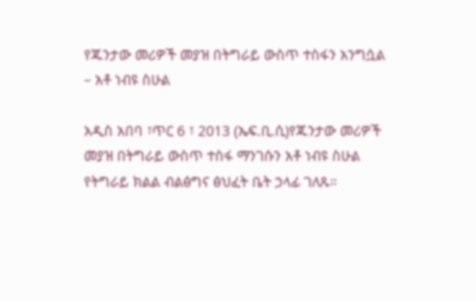የጁንታው መሪዎች መያዝ በትግራይ ውስጥ ተስፋን አንግሷል – አቶ ነብዩ ስሁል

አዲስ አበባ ፣ጥር 6 ፣ 2013 (ኤፍ.ቢ.ሲ)የጁንታው መሪዎች መያዝ በትግራይ ውስጥ ተስፋ ማንገሱን አቶ ነብዩ ስሁል የትግራይ ክልል ብልፅግና ፅህፈት ቤት ኃላፊ ገለጹ።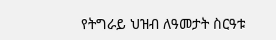የትግራይ ህዝብ ለዓመታት ስርዓቱ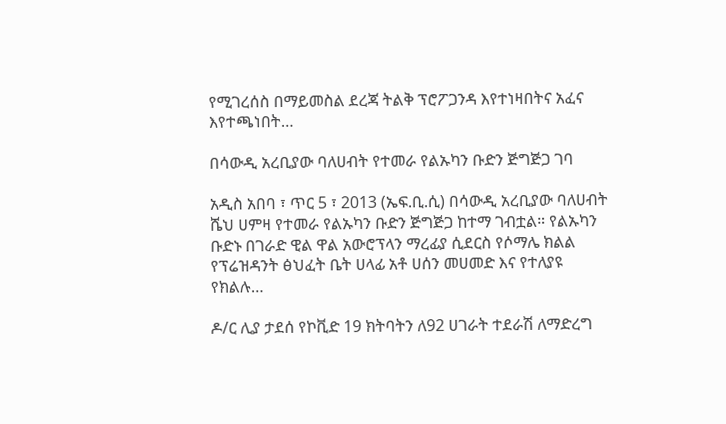የሚገረሰስ በማይመስል ደረጃ ትልቅ ፕሮፖጋንዳ እየተነዛበትና አፈና እየተጫነበት…

በሳውዲ አረቢያው ባለሀብት የተመራ የልኡካን ቡድን ጅግጅጋ ገባ

አዲስ አበባ ፣ ጥር 5 ፣ 2013 (ኤፍ.ቢ.ሲ) በሳውዲ አረቢያው ባለሀብት ሼህ ሀምዛ የተመራ የልኡካን ቡድን ጅግጅጋ ከተማ ገብቷል። የልኡካን ቡድኑ በገራድ ዊል ዋል አውሮፕላን ማረፊያ ሲደርስ የሶማሌ ክልል የፕሬዝዳንት ፅህፈት ቤት ሀላፊ አቶ ሀሰን መሀመድ እና የተለያዩ የክልሉ…

ዶ/ር ሊያ ታደሰ የኮቪድ 19 ክትባትን ለ92 ሀገራት ተደራሽ ለማድረግ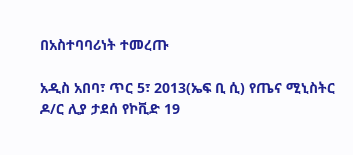በአስተባባሪነት ተመረጡ

አዲስ አበባ፣ ጥር 5፣ 2013(ኤፍ ቢ ሲ) የጤና ሚኒስትር ዶ/ር ሊያ ታደሰ የኮቪድ 19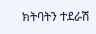ክትባትን ተደራሽ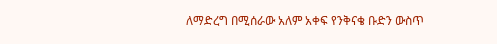ለማድረግ በሚሰራው አለም አቀፍ የንቅናቄ ቡድን ውስጥ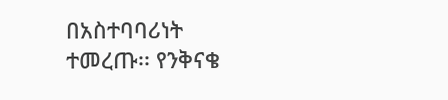በአስተባባሪነት ተመረጡ፡፡ የንቅናቄ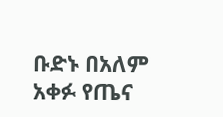ቡድኑ በአለም አቀፉ የጤና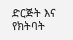ድርጅት እና የክትባት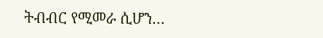ትብብር የሚመራ ሲሆን…